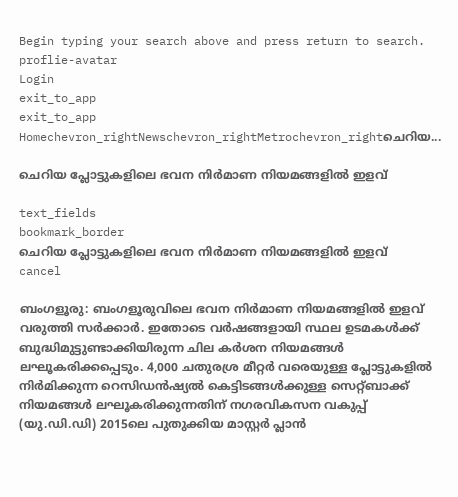Begin typing your search above and press return to search.
proflie-avatar
Login
exit_to_app
exit_to_app
Homechevron_rightNewschevron_rightMetrochevron_rightചെറിയ...

ചെറിയ പ്ലോട്ടുകളിലെ ഭവന നിർമാണ നിയമങ്ങളില്‍ ഇളവ്

text_fields
bookmark_border
ചെറിയ പ്ലോട്ടുകളിലെ ഭവന നിർമാണ നിയമങ്ങളില്‍ ഇളവ്
cancel

ബംഗളൂരു: ബംഗളൂരുവിലെ ഭവന നിർമാണ നിയമങ്ങളില്‍ ഇളവ് വരുത്തി സർക്കാർ. ഇതോടെ വർഷങ്ങളായി സ്ഥല ഉടമകള്‍ക്ക് ബുദ്ധിമുട്ടുണ്ടാക്കിയിരുന്ന ചില കർശന നിയമങ്ങൾ ലഘൂകരിക്കപ്പെടും. 4,000 ചതുരശ്ര മീറ്റർ വരെയുള്ള പ്ലോട്ടുകളിൽ നിർമിക്കുന്ന റെസിഡൻഷ്യൽ കെട്ടിടങ്ങൾക്കുള്ള സെറ്റ്ബാക്ക് നിയമങ്ങൾ ലഘൂകരിക്കുന്നതിന് നഗരവികസന വകുപ്പ് (യു.ഡി.ഡി) 2015ലെ പുതുക്കിയ മാസ്റ്റർ പ്ലാൻ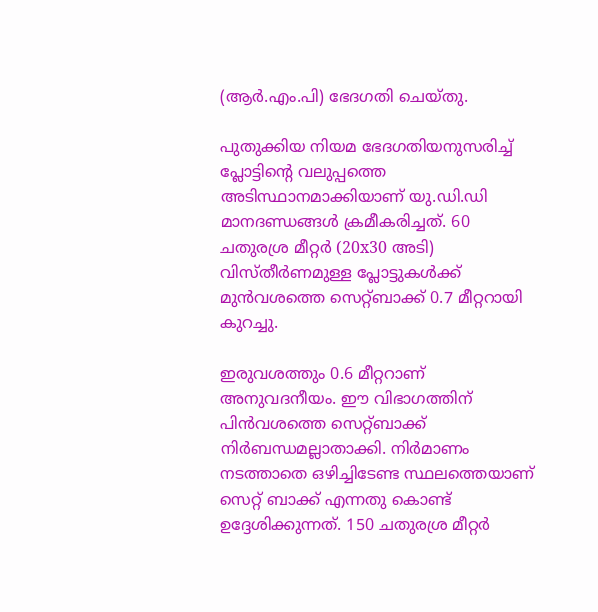(ആർ.എം.പി) ഭേദഗതി ചെയ്തു.

പുതുക്കിയ നിയമ ഭേദഗതിയനുസരിച്ച് പ്ലോട്ടിന്‍റെ വലുപ്പത്തെ അടിസ്ഥാനമാക്കിയാണ് യു.ഡി.ഡി മാനദണ്ഡങ്ങൾ ക്രമീകരിച്ചത്. 60 ചതുരശ്ര മീറ്റർ (20x30 അടി) വിസ്തീർണമുള്ള പ്ലോട്ടുകൾക്ക് മുൻവശത്തെ സെറ്റ്ബാക്ക് 0.7 മീറ്ററായി കുറച്ചു.

ഇരുവശത്തും 0.6 മീറ്ററാണ് അനുവദനീയം. ഈ വിഭാഗത്തിന് പിൻവശത്തെ സെറ്റ്ബാക്ക് നിര്‍ബന്ധമല്ലാതാക്കി. നിര്‍മാണം നടത്താതെ ഒഴിച്ചിടേണ്ട സ്ഥലത്തെയാണ് സെറ്റ് ബാക്ക് എന്നതു കൊണ്ട് ഉദ്ദേശിക്കുന്നത്. 150 ചതുരശ്ര മീറ്റർ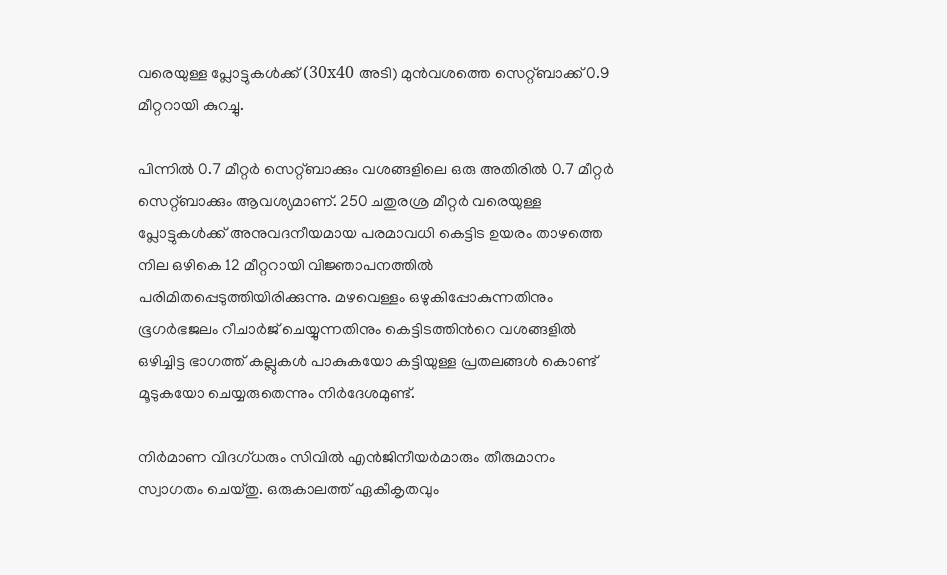വരെയുള്ള പ്ലോട്ടുകൾക്ക് (30x40 അടി) മുൻവശത്തെ സെറ്റ്‌ബാക്ക് 0.9 മീറ്ററായി കുറച്ചു.

പിന്നിൽ 0.7 മീറ്റർ സെറ്റ്‌ബാക്കും വശങ്ങളിലെ ഒരു അതിരിൽ 0.7 മീറ്റർ സെറ്റ്‌ബാക്കും ആവശ്യമാണ്. 250 ചതുരശ്ര മീറ്റർ വരെയുള്ള പ്ലോട്ടുകൾക്ക് അനുവദനീയമായ പരമാവധി കെട്ടിട ഉയരം താഴത്തെ നില ഒഴികെ 12 മീറ്ററായി വിജ്ഞാപനത്തിൽ പരിമിതപ്പെടുത്തിയിരിക്കുന്നു. മഴവെള്ളം ഒഴുകിപ്പോകുന്നതിനും ഭൂഗർഭജലം റീചാർജ് ചെയ്യുന്നതിനും കെട്ടിടത്തിന്‍റെ വശങ്ങളില്‍ ഒഴിച്ചിട്ട ഭാഗത്ത് കല്ലുകൾ പാകുകയോ കട്ടിയുള്ള പ്രതലങ്ങൾ കൊണ്ട് മൂടുകയോ ചെയ്യരുതെന്നും നിര്‍ദേശമുണ്ട്.

നിർമാണ വിദഗ്ധരും സിവിൽ എൻജിനീയർമാരും തീരുമാനം സ്വാഗതം ചെയ്തു. ഒരുകാലത്ത് ഏകീകൃതവും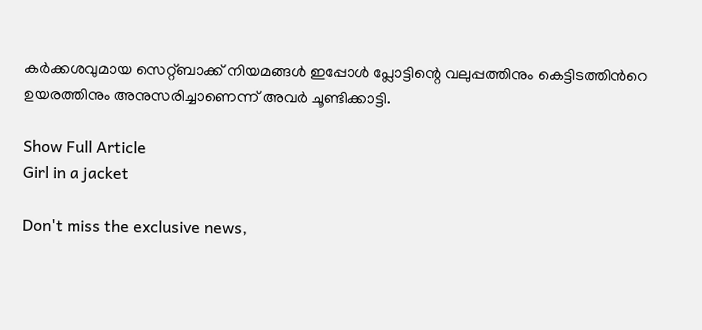കർക്കശവുമായ സെറ്റ്‌ബാക്ക് നിയമങ്ങൾ ഇപ്പോൾ പ്ലോട്ടിന്റെ വലുപ്പത്തിനും കെട്ടിടത്തിന്‍റെ ഉയരത്തിനും അനുസരിച്ചാണെന്ന് അവർ ചൂണ്ടിക്കാട്ടി.

Show Full Article
Girl in a jacket

Don't miss the exclusive news,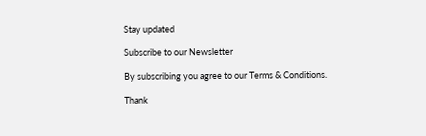Stay updated

Subscribe to our Newsletter

By subscribing you agree to our Terms & Conditions.

Thank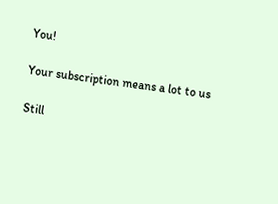You!

Your subscription means a lot to us

Still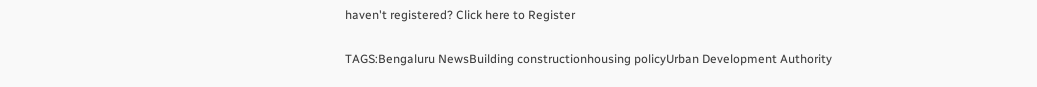haven't registered? Click here to Register

TAGS:Bengaluru NewsBuilding constructionhousing policyUrban Development Authority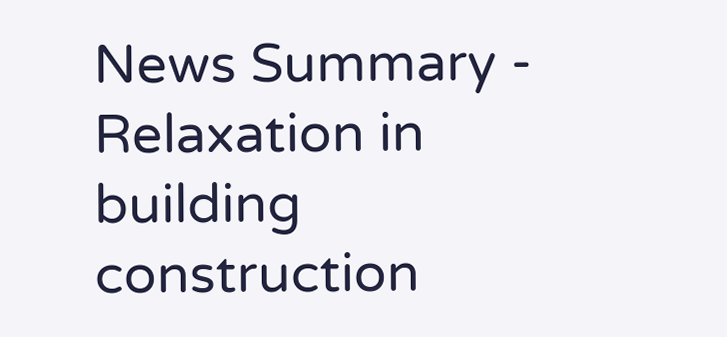News Summary - Relaxation in building construction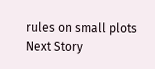rules on small plots
Next Story